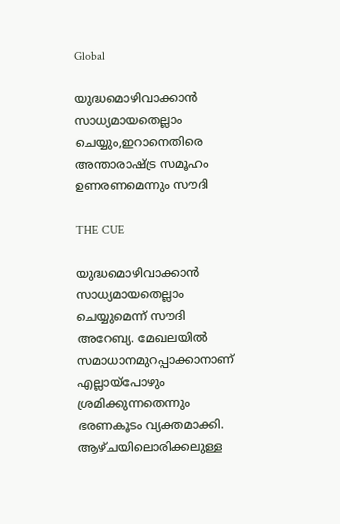Global

യുദ്ധമൊഴിവാക്കാന്‍ സാധ്യമായതെല്ലാം ചെയ്യും,ഇറാനെതിരെ അന്താരാഷ്ട്ര സമൂഹം ഉണരണമെന്നും സൗദി

THE CUE

യുദ്ധമൊഴിവാക്കാന്‍ സാധ്യമായതെല്ലാം ചെയ്യുമെന്ന് സൗദി അറേബ്യ. മേഖലയില്‍ സമാധാനമുറപ്പാക്കാനാണ് എല്ലായ്‌പോഴും ശ്രമിക്കുന്നതെന്നും ഭരണകൂടം വ്യക്തമാക്കി. ആഴ്ചയിലൊരിക്കലുള്ള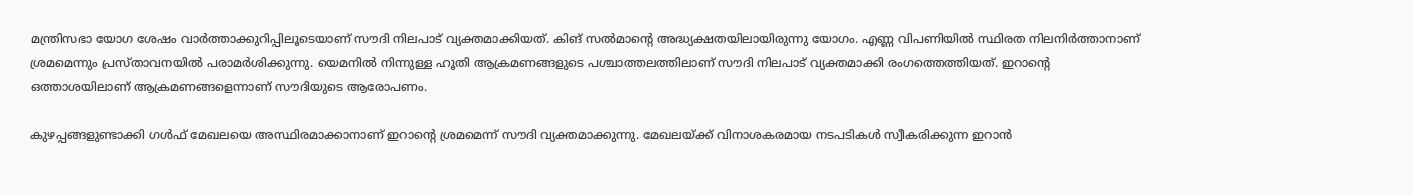മന്ത്രിസഭാ യോഗ ശേഷം വാര്‍ത്താക്കുറിപ്പിലൂടെയാണ് സൗദി നിലപാട് വ്യക്തമാക്കിയത്. കിങ് സല്‍മാന്റെ അദ്ധ്യക്ഷതയിലായിരുന്നു യോഗം. എണ്ണ വിപണിയില്‍ സ്ഥിരത നിലനിര്‍ത്താനാണ് ശ്രമമെന്നും പ്രസ്താവനയില്‍ പരാമര്‍ശിക്കുന്നു. യെമനില്‍ നിന്നുള്ള ഹൂതി ആക്രമണങ്ങളുടെ പശ്ചാത്തലത്തിലാണ് സൗദി നിലപാട് വ്യക്തമാക്കി രംഗത്തെത്തിയത്. ഇറാന്റെ ഒത്താശയിലാണ് ആക്രമണങ്ങളെന്നാണ് സൗദിയുടെ ആരോപണം.

കുഴപ്പങ്ങളുണ്ടാക്കി ഗള്‍ഫ് മേഖലയെ അസ്ഥിരമാക്കാനാണ് ഇറാന്റെ ശ്രമമെന്ന് സൗദി വ്യക്തമാക്കുന്നു. മേഖലയ്ക്ക് വിനാശകരമായ നടപടികള്‍ സ്വീകരിക്കുന്ന ഇറാന്‍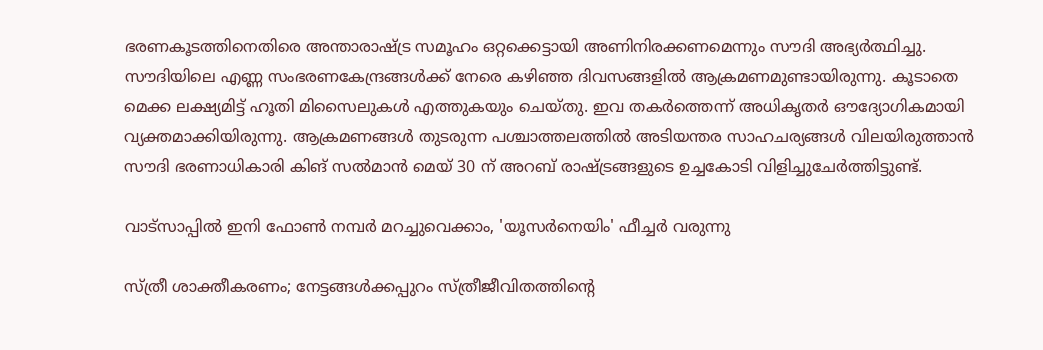ഭരണകൂടത്തിനെതിരെ അന്താരാഷ്ട്ര സമൂഹം ഒറ്റക്കെട്ടായി അണിനിരക്കണമെന്നും സൗദി അഭ്യര്‍ത്ഥിച്ചു. സൗദിയിലെ എണ്ണ സംഭരണകേന്ദ്രങ്ങള്‍ക്ക് നേരെ കഴിഞ്ഞ ദിവസങ്ങളില്‍ ആക്രമണമുണ്ടായിരുന്നു. കൂടാതെ മെക്ക ലക്ഷ്യമിട്ട് ഹൂതി മിസൈലുകള്‍ എത്തുകയും ചെയ്തു. ഇവ തകര്‍ത്തെന്ന് അധികൃതര്‍ ഔദ്യോഗികമായി വ്യക്തമാക്കിയിരുന്നു. ആക്രമണങ്ങള്‍ തുടരുന്ന പശ്ചാത്തലത്തില്‍ അടിയന്തര സാഹചര്യങ്ങള്‍ വിലയിരുത്താന്‍ സൗദി ഭരണാധികാരി കിങ് സല്‍മാന്‍ മെയ് 30 ന് അറബ് രാഷ്ട്രങ്ങളുടെ ഉച്ചകോടി വിളിച്ചുചേര്‍ത്തിട്ടുണ്ട്.

വാട്‌സാപ്പിൽ ഇനി ഫോൺ നമ്പർ മറച്ചുവെക്കാം, 'യൂസർനെയിം' ഫീച്ചർ വരുന്നു

സ്ത്രീ ശാക്തീകരണം; നേട്ടങ്ങള്‍ക്കപ്പുറം സ്ത്രീജീവിതത്തിന്റെ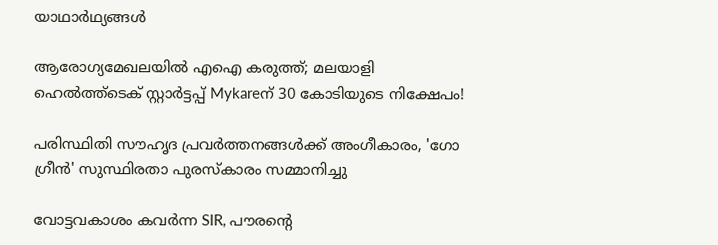യാഥാര്‍ഥ്യങ്ങള്‍

ആരോഗ്യമേഖലയിൽ എഐ കരുത്ത്; മലയാളി ഹെൽത്ത്‌ടെക് സ്റ്റാർട്ടപ്പ് Mykareന് 30 കോടിയുടെ നിക്ഷേപം!

പരിസ്ഥിതി സൗഹൃദ പ്രവർത്തനങ്ങൾക്ക് അംഗീകാരം, 'ഗോ ഗ്രീൻ' സുസ്ഥിരതാ പുരസ്കാരം സമ്മാനിച്ചു

വോട്ടവകാശം കവർന്ന SIR, പൗരന്റെ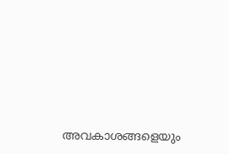അവകാശങ്ങളെയും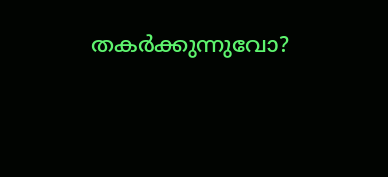തകർക്കുന്നുവോ?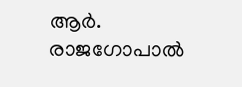ആർ. രാജഗോപാൽ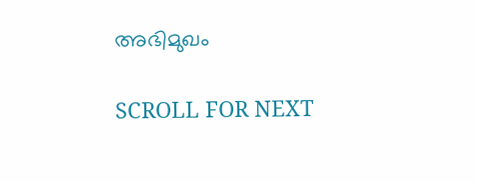അഭിമുഖം

SCROLL FOR NEXT